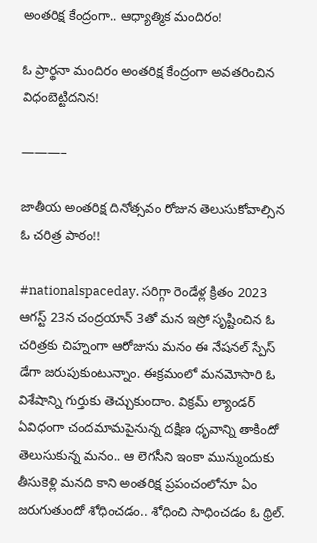అంతరిక్ష కేంద్రంగా.. ఆధ్యాత్మిక మందిరం!

ఓ ప్రార్థనా మందిరం అంతరిక్ష కేంద్రంగా అవతరించిన విధంబెట్టిదనిన!

———–

జాతీయ అంతరిక్ష దినోత్సవం రోజున తెలుసుకోవాల్సిన ఓ చరిత్ర పాఠం!!

#nationalspaceday. సరిగ్గా రెండేళ్ల క్రితం 2023 ఆగస్ట్ 23న చంద్రయాన్ 3తో మన ఇస్రో సృష్టించిన ఓ చరిత్రకు చిహ్నంగా ఆరోజును మనం ఈ నేషనల్ స్పేస్ డేగా జరుపుకుంటున్నాం. ఈక్రమంలో మనమోసారి ఓ విశేషాన్ని గుర్తుకు తెచ్చుకుందాం. విక్రమ్ ల్యాండర్ ఏవిధంగా చందమామపైనున్న దక్షిణ ధృవాన్ని తాకిందో తెలుసుకున్న మనం.. ఆ లెగసీని ఇంకా మున్ముందుకు తీసుకెళ్లి మనది కాని అంతరిక్ష ప్రపంచంలోనూ ఏం జరుగుతుందో శోధించడం.. శోధించి సాధించడం ఓ థ్రిల్.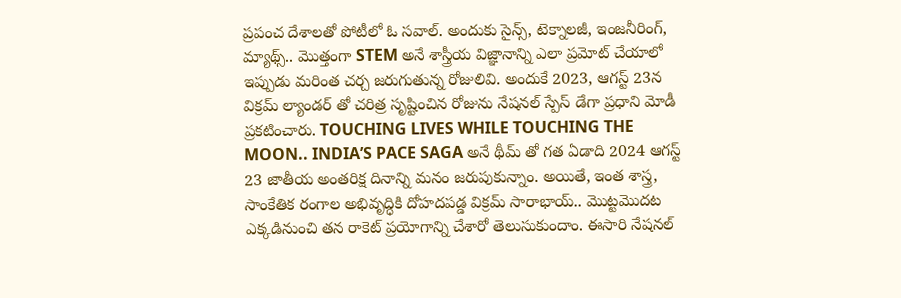ప్రపంచ దేశాలతో పోటీలో ఓ సవాల్. అందుకు సైన్స్, టెక్నాలజీ, ఇంజనీరింగ్, మ్యాథ్స్.. మొత్తంగా STEM అనే శాస్త్రీయ విజ్ఞానాన్ని ఎలా ప్రమోట్ చేయాలో ఇప్పుడు మరింత చర్చ జరుగుతున్న రోజులివి. అందుకే 2023, ఆగస్ట్ 23న విక్రమ్ ల్యాండర్ తో చరిత్ర సృష్టించిన రోజును నేషనల్ స్పేస్ డేగా ప్రధాని మోడీ ప్రకటించారు. TOUCHING LIVES WHILE TOUCHING THE MOON.. INDIA’S PACE SAGA అనే థీమ్ తో గత ఏడాది 2024 ఆగస్ట్ 23 జాతీయ అంతరిక్ష దినాన్ని మనం జరుపుకున్నాం. అయితే, ఇంత శాస్త్ర, సాంకేతిక రంగాల అభివృద్ధికి దోహదపడ్డ విక్రమ్ సారాభాయ్.. మొట్టమొదట ఎక్కడినుంచి తన రాకెట్ ప్రయోగాన్ని చేశారో తెలుసుకుందాం. ఈసారి నేషనల్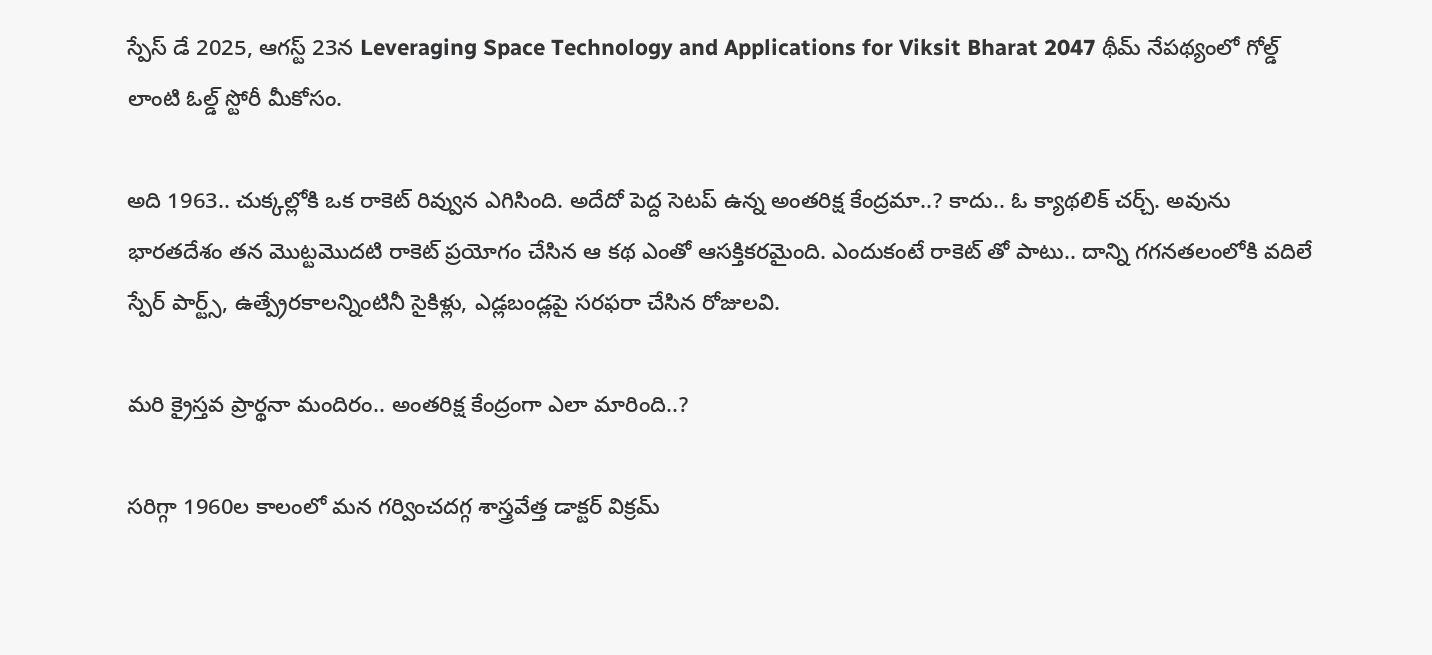స్పేస్ డే 2025, ఆగస్ట్ 23న Leveraging Space Technology and Applications for Viksit Bharat 2047 థీమ్ నేపథ్యంలో గోల్డ్ లాంటి ఓల్డ్ స్టోరీ మీకోసం.

అది 1963.. చుక్కల్లోకి ఒక రాకెట్ రివ్వున ఎగిసింది. అదేదో పెద్ద సెటప్ ఉన్న అంతరిక్ష కేంద్రమా..? కాదు.. ఓ క్యాథలిక్ చర్చ్. అవును భారతదేశం తన మొట్టమొదటి రాకెట్ ప్రయోగం చేసిన ఆ కథ ఎంతో ఆసక్తికరమైంది. ఎందుకంటే రాకెట్ తో పాటు.. దాన్ని గగనతలంలోకి వదిలే స్పేర్ పార్ట్స్, ఉత్ప్రేరకాలన్నింటినీ సైకిళ్లు, ఎడ్లబండ్లపై సరఫరా చేసిన రోజులవి.

మరి క్రైస్తవ ప్రార్థనా మందిరం.. అంతరిక్ష కేంద్రంగా ఎలా మారింది..?

సరిగ్గా 1960ల కాలంలో మన గర్వించదగ్గ శాస్త్రవేత్త డాక్టర్ విక్రమ్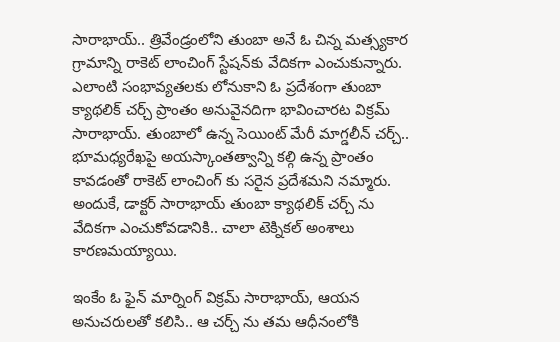సారాభాయ్.. త్రివేండ్రంలోని తుంబా అనే ఓ చిన్న మత్స్యకార గ్రామాన్ని రాకెట్ లాంచింగ్ స్టేషన్‌కు వేదికగా ఎంచుకున్నారు. ఎలాంటి సంభావ్యతలకు లోనుకాని ఓ ప్రదేశంగా తుంబా క్యాథలిక్ చర్చ్ ప్రాంతం అనువైనదిగా భావించారట విక్రమ్ సారాభాయ్. తుంబాలో ఉన్న సెయింట్ మేరీ మాగ్డలీన్ చర్చ్.. భూమధ్యరేఖపై అయస్కాంతత్వాన్ని కల్గి ఉన్న ప్రాంతం కావడంతో రాకెట్ లాంచింగ్ కు సరైన ప్రదేశమని నమ్మారు. అందుకే, డాక్టర్ సారాభాయ్ తుంబా క్యాథలిక్ చర్చ్ ను వేదికగా ఎంచుకోవడానికి.. చాలా టెక్నికల్ అంశాలు కారణమయ్యాయి.

ఇంకేం ఓ ఫైన్ మార్నింగ్ విక్రమ్ సారాభాయ్, ఆయన అనుచరులతో కలిసి.. ఆ చర్చ్ ను తమ ఆధీనంలోకి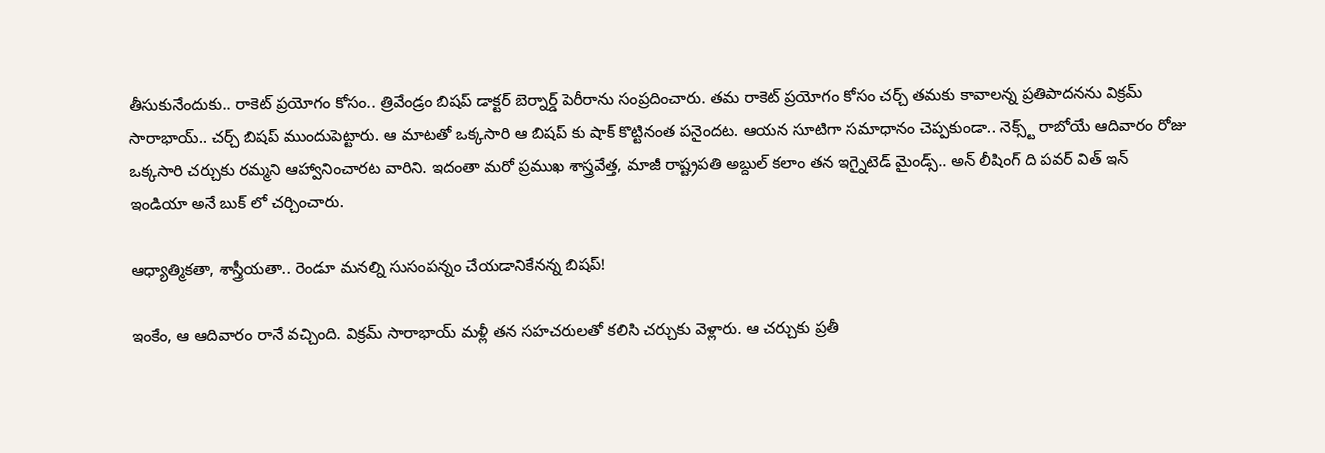తీసుకునేందుకు.. రాకెట్ ప్రయోగం కోసం.. త్రివేండ్రం బిషప్ డాక్టర్ బెర్నార్డ్ పెరీరాను సంప్రదించారు. తమ రాకెట్ ప్రయోగం కోసం చర్చ్ తమకు కావాలన్న ప్రతిపాదనను విక్రమ్ సారాభాయ్.. చర్చ్ బిషప్ ముందుపెట్టారు. ఆ మాటతో ఒక్కసారి ఆ బిషప్ కు షాక్ కొట్టినంత పనైందట. ఆయన సూటిగా సమాధానం చెప్పకుండా.. నెక్స్ట్ రాబోయే ఆదివారం రోజు ఒక్కసారి చర్చుకు రమ్మని ఆహ్వానించారట వారిని. ఇదంతా మరో ప్రముఖ శాస్త్రవేత్త, మాజీ రాష్ట్రపతి అబ్దుల్ కలాం తన ఇగ్నైటెడ్ మైండ్స్.. అన్ లీషింగ్ ది పవర్ విత్ ఇన్ ఇండియా అనే బుక్ లో చర్చించారు.

ఆధ్యాత్మికతా, శాస్త్రీయతా.. రెండూ మనల్ని సుసంపన్నం చేయడానికేనన్న బిషప్!

ఇంకేం, ఆ ఆదివారం రానే వచ్చింది. విక్రమ్ సారాభాయ్ మళ్లీ తన సహచరులతో కలిసి చర్చుకు వెళ్లారు. ఆ చర్చుకు ప్రతీ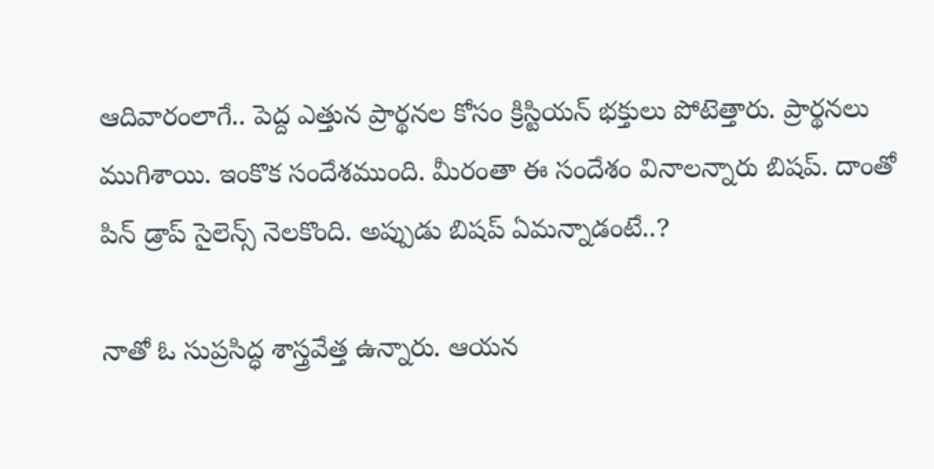ఆదివారంలాగే.. పెద్ద ఎత్తున ప్రార్థనల కోసం క్రిస్టియన్ భక్తులు పోటెత్తారు. ప్రార్థనలు ముగిశాయి. ఇంకొక సందేశముంది. మీరంతా ఈ సందేశం వినాలన్నారు బిషప్. దాంతో పిన్ డ్రాప్ సైలెన్స్ నెలకొంది. అప్పుడు బిషప్ ఏమన్నాడంటే..?

నాతో ఓ సుప్రసిద్ధ శాస్త్రవేత్త ఉన్నారు. ఆయన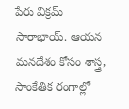పేరు విక్రమ్ సారాభాయ్. ఆయన మనదేశం కోసం శాస్త్ర, సాంకేతిక రంగాల్లో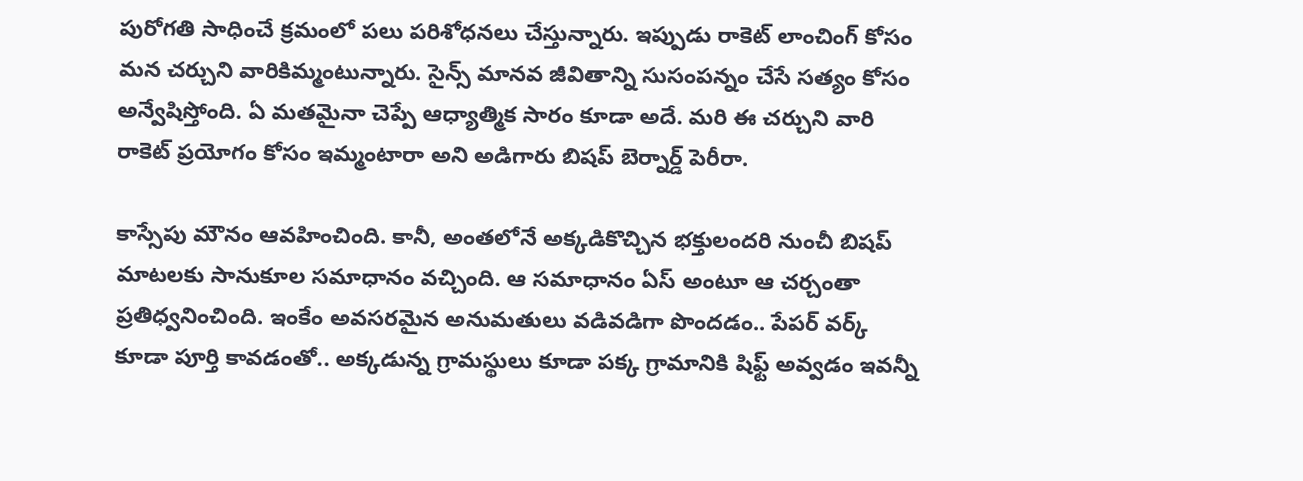పురోగతి సాధించే క్రమంలో పలు పరిశోధనలు చేస్తున్నారు. ఇప్పుడు రాకెట్ లాంచింగ్ కోసం మన చర్చుని వారికిమ్మంటున్నారు. సైన్స్ మానవ జీవితాన్ని సుసంపన్నం చేసే సత్యం కోసం అన్వేషిస్తోంది. ఏ మతమైనా చెప్పే ఆధ్యాత్మిక సారం కూడా అదే. మరి ఈ చర్చుని వారి రాకెట్ ప్రయోగం కోసం ఇమ్మంటారా అని అడిగారు బిషప్ బెర్నార్డ్ పెరీరా.

కాస్సేపు మౌనం ఆవహించింది. కానీ, అంతలోనే అక్కడికొచ్చిన భక్తులందరి నుంచీ బిషప్ మాటలకు సానుకూల సమాధానం వచ్చింది. ఆ సమాధానం ఏస్ అంటూ ఆ చర్చంతా ప్రతిధ్వనించింది. ఇంకేం అవసరమైన అనుమతులు వడివడిగా పొందడం.. పేపర్ వర్క్ కూడా పూర్తి కావడంతో.. అక్కడున్న గ్రామస్థులు కూడా పక్క గ్రామానికి షిఫ్ట్ అవ్వడం ఇవన్నీ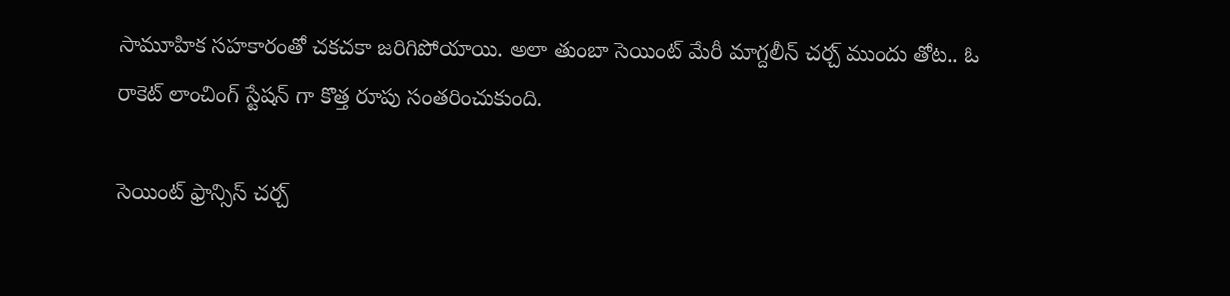సామూహిక సహకారంతో చకచకా జరిగిపోయాయి. అలా తుంబా సెయింట్ మేరీ మాగ్దలీన్ చర్చ్ ముందు తోట.. ఓ రాకెట్ లాంచింగ్ స్టేషన్ గా కొత్త రూపు సంతరించుకుంది.

సెయింట్ ఫ్రాన్సిస్ చర్చ్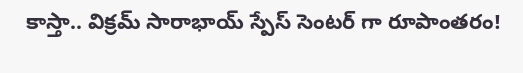కాస్తా.. విక్రమ్ సారాభాయ్ స్పేస్ సెంటర్ గా రూపాంతరం!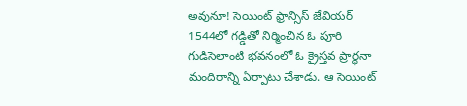అవునూ! సెయింట్ ఫ్రాన్సిస్ జేవియర్ 1544లో గడ్డితో నిర్మించిన ఓ పూరి గుడిసెలాంటి భవనంలో ఓ క్రైస్తవ ప్రార్థనా మందిరాన్ని ఏర్పాటు చేశాడు. ఆ సెయింట్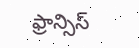ఫ్రాన్సిస్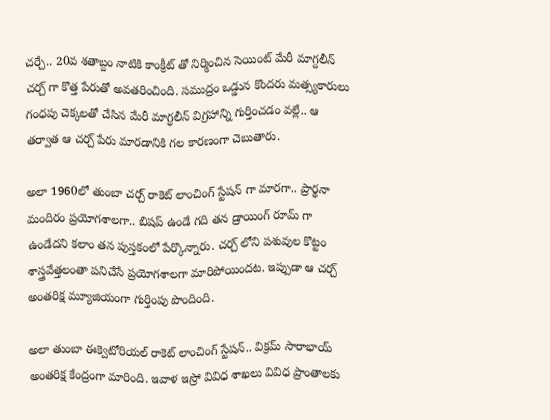చర్చే.. 20వ శతాబ్దం నాటికి కాంక్రీట్ తో నిర్మించిన సెయింట్ మేరీ మాగ్దలీన్ చర్చ్ గా కొత్త పేరుతో అవతరించింది. సముద్రం ఒడ్డున కొందరు మత్స్యకారులు గంధపు చెక్కలతో చేసిన మేరీ మాగ్ధలీన్ విగ్రహాన్ని గుర్తించడం వల్లే.. ఆ తర్వాత ఆ చర్చ్ పేరు మారడానికి గల కారణంగా చెబుతారు.

అలా 1960లో తుంబా చర్చ్ రాకెట్ లాంచింగ్ స్టేషన్ గా మారగా.. ప్రార్థనా మందిరం ప్రయోగశాలగా.. బిషప్ ఉండే గది తన డ్రాయింగ్ రూమ్ గా ఉండేదని కలాం తన పుస్తకంలో పేర్కొన్నారు. చర్చ్ లోని పశువుల కొట్టం శాస్త్రవేత్తలంతా పనిచేసే ప్రయోగశాలగా మారిపోయిందట. ఇప్పుడా ఆ చర్చ్ అంతరిక్ష మ్యూజియంగా గుర్తింపు పొందింది.

అలా తుంబా ఈక్వెటోరియల్ రాకెట్ లాంచింగ్ స్టేషన్.. విక్రమ్ సారాభాయ్ అంతరిక్ష కేంద్రంగా మారింది. ఇవాళ ఇస్రో వివిధ శాఖలు వివిధ ప్రాంతాలకు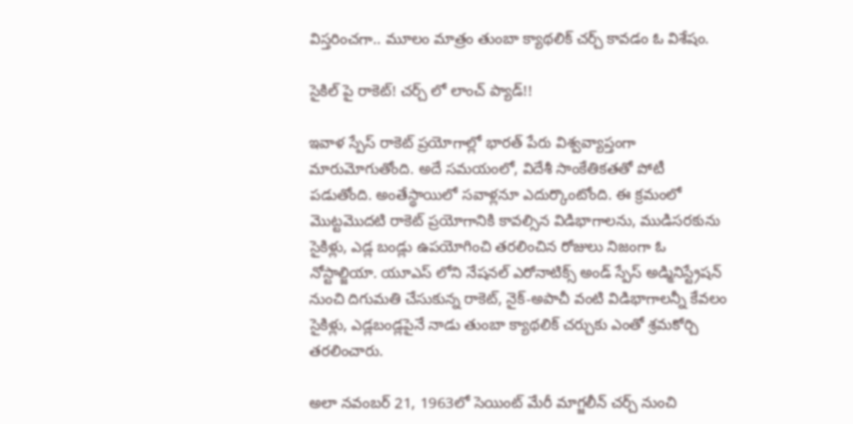విస్తరించగా.. మూలం మాత్రం తుంబా క్యాథలిక్ చర్చ్ కావడం ఓ విశేషం.

సైకిల్ పై రాకెట్! చర్చ్ లో లాంచ్ ప్యాడ్!!

ఇవాళ స్పేస్ రాకెట్ ప్రయోగాల్లో భారత్ పేరు విశ్వవ్యాప్తంగా మారుమోగుతోంది. అదే సమయంలో, విదేశీ సాంకేతికతతో పోటీ పడుతోంది. అంతేస్థాయిలో సవాళ్లనూ ఎదుర్కొంటోంది. ఈ క్రమంలో మొట్టమొదటి రాకెట్ ప్రయోగానికి కావల్సిన విడిభాగాలను, ముడిసరకును సైకిళ్లు, ఎడ్ల బండ్లు ఉపయోగించి తరలించిన రోజులు నిజంగా ఓ నోస్టాల్జియా. యూఎస్ లోని నేషనల్ ఎరోనాటిక్స్ అండ్ స్పేస్ అడ్మినిస్ట్రేషన్ నుంచి దిగుమతి చేసుకున్న రాకెట్, నైక్-అపాచీ వంటి విడిభాగాలన్నీ కేవలం సైకిళ్లు, ఎడ్లబండ్లపైనే నాడు తుంబా క్యాథలిక్ చర్చుకు ఎంతో శ్రమకోర్చి తరలించారు.

అలా నవంబర్ 21, 1963లో సెయింట్ మేరీ మాగ్జలీన్ చర్చ్ నుంచి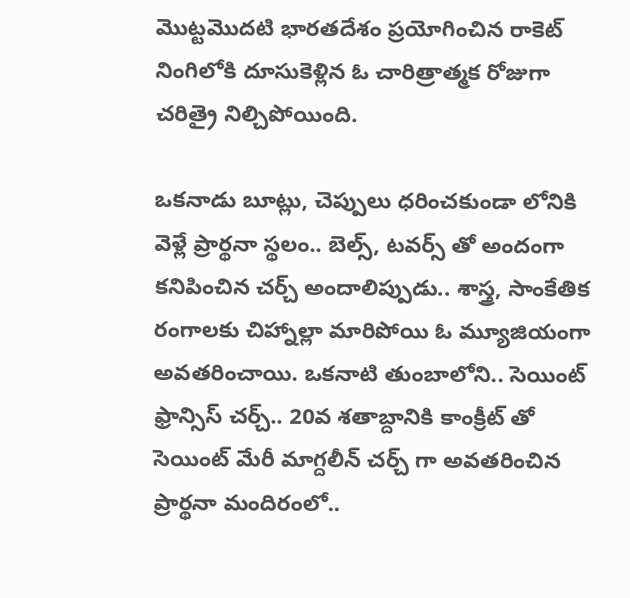మొట్టమొదటి భారతదేశం ప్రయోగించిన రాకెట్ నింగిలోకి దూసుకెళ్లిన ఓ చారిత్రాత్మక రోజుగా చరిత్రై నిల్చిపోయింది.

ఒకనాడు బూట్లు, చెప్పులు ధరించకుండా లోనికి వెళ్లే ప్రార్థనా స్థలం.. బెల్స్, టవర్స్ తో అందంగా కనిపించిన చర్చ్ అందాలిప్పుడు.. శాస్త్ర, సాంకేతిక రంగాలకు చిహ్నాల్లా మారిపోయి ఓ మ్యూజియంగా అవతరించాయి. ఒకనాటి తుంబాలోని.. సెయింట్ ఫ్రాన్సిస్ చర్చ్.. 20వ శతాబ్దానికి కాంక్రీట్ తో సెయింట్ మేరీ మాగ్దలీన్ చర్చ్ గా అవతరించిన ప్రార్థనా మందిరంలో..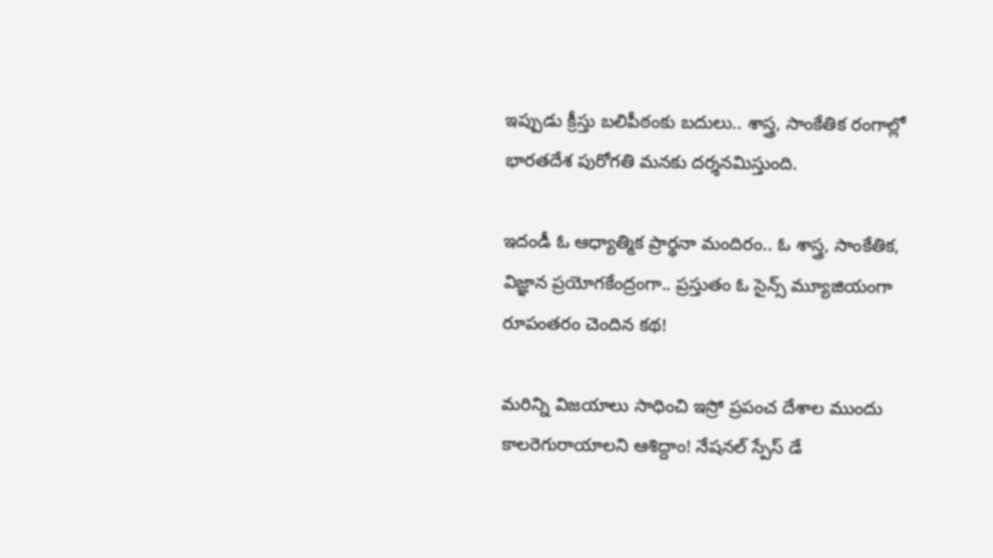ఇప్పుడు క్రీస్తు బలిపీఠంకు బదులు.. శాస్త్ర, సాంకేతిక రంగాల్లో భారతదేశ పురోగతి మనకు దర్శనమిస్తుంది.

ఇదండీ ఓ ఆధ్యాత్మిక ప్రార్థనా మందిరం.. ఓ శాస్త్ర, సాంకేతిక, విజ్ఞాన ప్రయోగకేంద్రంగా.. ప్రస్తుతం ఓ సైన్స్ మ్యూజియంగా రూపంతరం చెందిన కథ!

మరిన్ని విజయాలు సాధించి ఇస్రో ప్రపంచ దేశాల ముందు కాలరెగురాయాలని ఆశిద్దాం! నేషనల్ స్పేస్ డే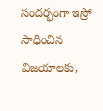సందర్భంగా ఇస్రో సాధించిన విజయాలకు,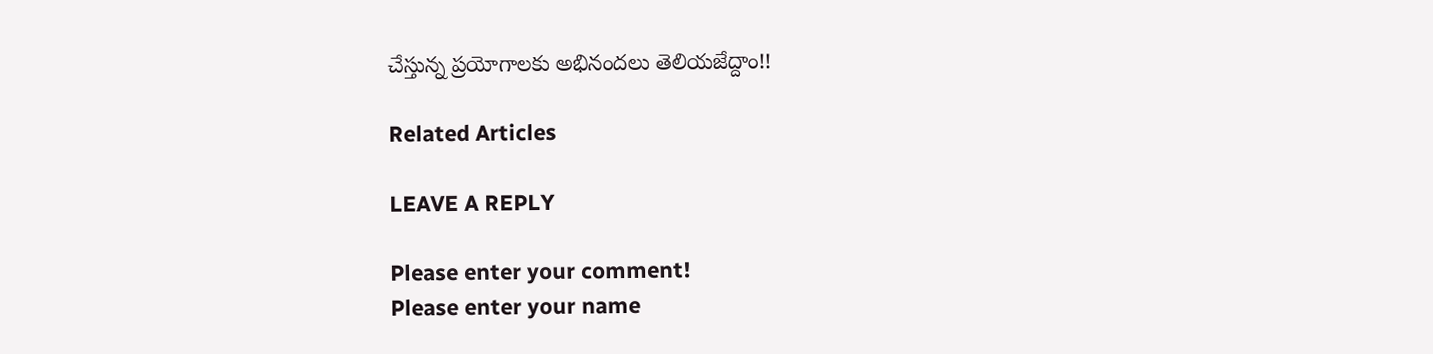చేస్తున్న ప్రయోగాలకు అభినందలు తెలియజేద్దాం!!

Related Articles

LEAVE A REPLY

Please enter your comment!
Please enter your name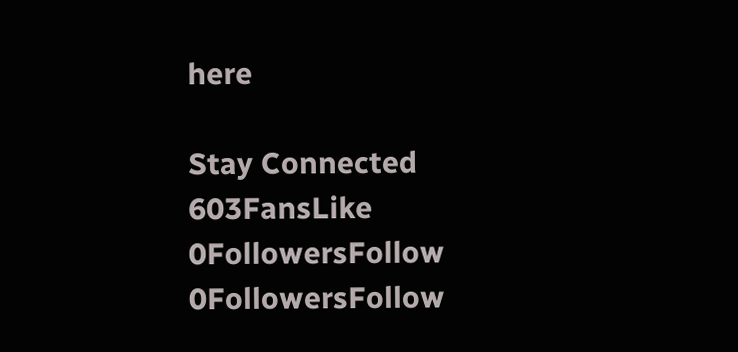here

Stay Connected
603FansLike
0FollowersFollow
0FollowersFollow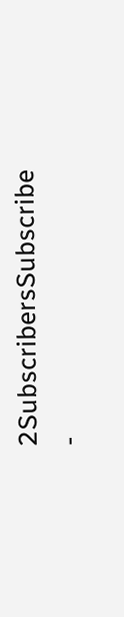2SubscribersSubscribe
-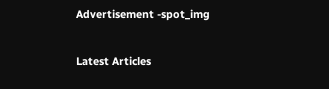Advertisement -spot_img

Latest Articles